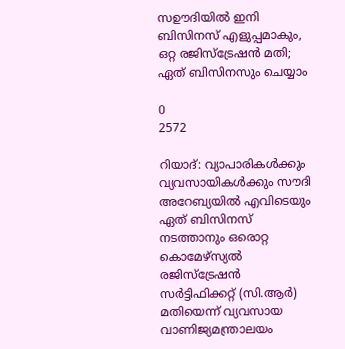സഊദിയില്‍ ഇനി ബിസിനസ് എളുപ്പമാകും, ഒറ്റ രജിസ്‌ട്രേഷന്‍ മതി; ഏത് ബിസിനസും ചെയ്യാം

0
2572

റിയാദ്: വ്യാപാരികള്‍ക്കും വ്യവസായികള്‍ക്കും സൗദി അറേബ്യയില്‍ എവിടെയും ഏത് ബിസിനസ് നടത്താനും ഒരൊറ്റ കൊമേഴ്‌സ്യല്‍ രജിസ്‌ട്രേഷന്‍ സര്‍ട്ടിഫിക്കറ്റ് (സി.ആര്‍) മതിയെന്ന് വ്യവസായ വാണിജ്യമന്ത്രാലയം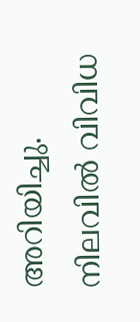അറിയിച്ചു. നിലവില്‍ വിവിധ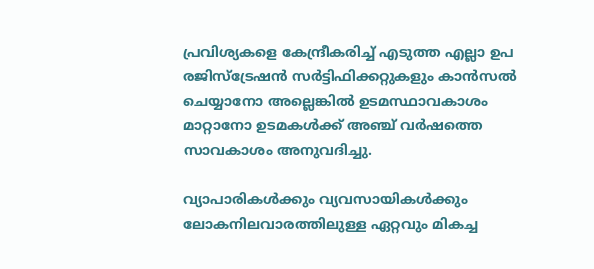പ്രവിശ്യകളെ കേന്ദ്രീകരിച്ച് എടുത്ത എല്ലാ ഉപ രജിസ്‌ട്രേഷന്‍ സര്‍ട്ടിഫിക്കറ്റുകളും കാന്‍സല്‍ ചെയ്യാനോ അല്ലെങ്കില്‍ ഉടമസ്ഥാവകാശം മാറ്റാനോ ഉടമകള്‍ക്ക് അഞ്ച് വര്‍ഷത്തെ സാവകാശം അനുവദിച്ചു.

വ്യാപാരികള്‍ക്കും വ്യവസായികള്‍ക്കും ലോകനിലവാരത്തിലുള്ള ഏറ്റവും മികച്ച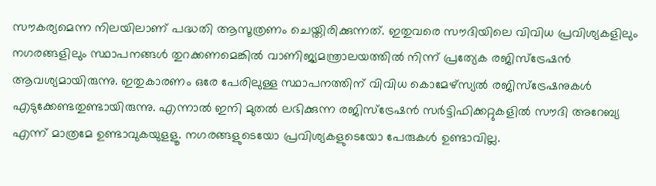സൗകര്യമെന്ന നിലയിലാണ് പദ്ധതി ആസൂത്രണം ചെയ്തിരിക്കുന്നത്. ഇതുവരെ സൗദിയിലെ വിവിധ പ്രവിശ്യകളിലും നഗരങ്ങളിലും സ്ഥാപനങ്ങള്‍ തുറക്കണമെങ്കില്‍ വാണിജ്യമന്ത്രാലയത്തില്‍ നിന്ന് പ്രത്യേക രജിസ്‌ട്രേഷന്‍ ആവശ്യമായിരുന്നു. ഇതുകാരണം ഒരേ പേരിലുള്ള സ്ഥാപനത്തിന് വിവിധ കൊമേഴ്‌സ്യല്‍ രജിസ്‌ട്രേഷനുകള്‍ എടുക്കേണ്ടതുണ്ടായിരുന്നു. എന്നാല്‍ ഇനി മുതല്‍ ലഭിക്കുന്ന രജിസ്‌ട്രേഷന്‍ സര്‍ട്ടിഫിക്കറ്റുകളില്‍ സൗദി അറേബ്യ എന്ന് മാത്രമേ ഉണ്ടാവുകയുളളൂ. നഗരങ്ങളുടെയോ പ്രവിശ്യകളുടെയോ പേരുകള്‍ ഉണ്ടാവില്ല.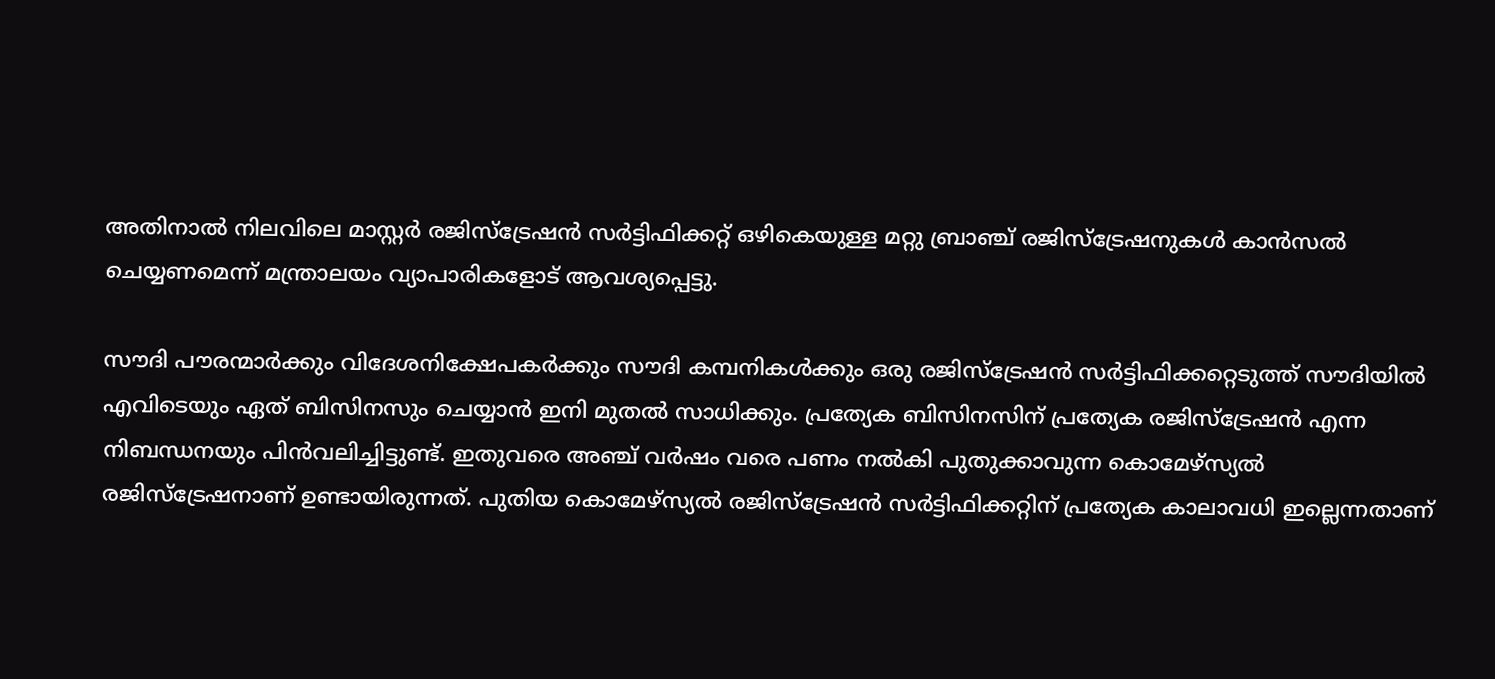അതിനാല്‍ നിലവിലെ മാസ്റ്റര്‍ രജിസ്‌ട്രേഷന്‍ സര്‍ട്ടിഫിക്കറ്റ് ഒഴികെയുള്ള മറ്റു ബ്രാഞ്ച് രജിസ്‌ട്രേഷനുകള്‍ കാന്‍സല്‍ ചെയ്യണമെന്ന് മന്ത്രാലയം വ്യാപാരികളോട് ആവശ്യപ്പെട്ടു.

സൗദി പൗരന്മാര്‍ക്കും വിദേശനിക്ഷേപകര്‍ക്കും സൗദി കമ്പനികള്‍ക്കും ഒരു രജിസ്‌ട്രേഷന്‍ സര്‍ട്ടിഫിക്കറ്റെടുത്ത് സൗദിയില്‍ എവിടെയും ഏത് ബിസിനസും ചെയ്യാന്‍ ഇനി മുതല്‍ സാധിക്കും. പ്രത്യേക ബിസിനസിന് പ്രത്യേക രജിസ്‌ട്രേഷന്‍ എന്ന നിബന്ധനയും പിന്‍വലിച്ചിട്ടുണ്ട്. ഇതുവരെ അഞ്ച് വര്‍ഷം വരെ പണം നല്‍കി പുതുക്കാവുന്ന കൊമേഴ്‌സ്യല്‍ രജിസ്‌ട്രേഷനാണ് ഉണ്ടായിരുന്നത്. പുതിയ കൊമേഴ്‌സ്യല്‍ രജിസ്‌ട്രേഷന്‍ സര്‍ട്ടിഫിക്കറ്റിന് പ്രത്യേക കാലാവധി ഇല്ലെന്നതാണ്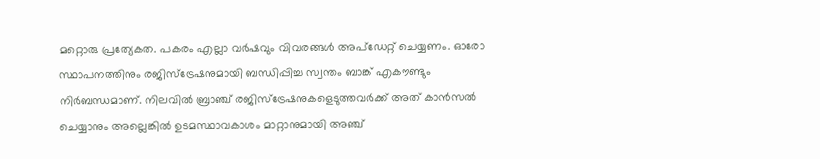മറ്റൊരു പ്രത്യേകത. പകരം എല്ലാ വര്‍ഷവും വിവരങ്ങള്‍ അപ്‌ഡേറ്റ് ചെയ്യണം. ഓരോ സ്ഥാപനത്തിനും രജിസ്‌ട്രേഷനുമായി ബന്ധിപ്പിച്ച സ്വന്തം ബാങ്ക് എകൗണ്ടും നിര്‍ബന്ധമാണ്. നിലവില്‍ ബ്രാഞ്ച് രജിസ്‌ട്രേഷനുകളെടുത്തവര്‍ക്ക് അത് കാന്‍സല്‍ ചെയ്യാനും അല്ലെങ്കില്‍ ഉടമസ്ഥാവകാശം മാറ്റാനുമായി അഞ്ച്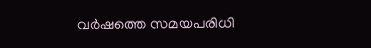വര്‍ഷത്തെ സമയപരിധി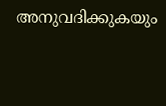അനുവദിക്കുകയും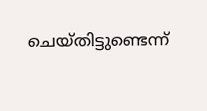ചെയ്തിട്ടുണ്ടെന്ന്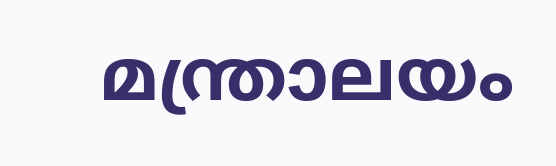മന്ത്രാലയം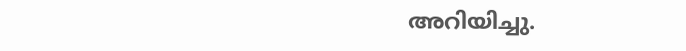അറിയിച്ചു.